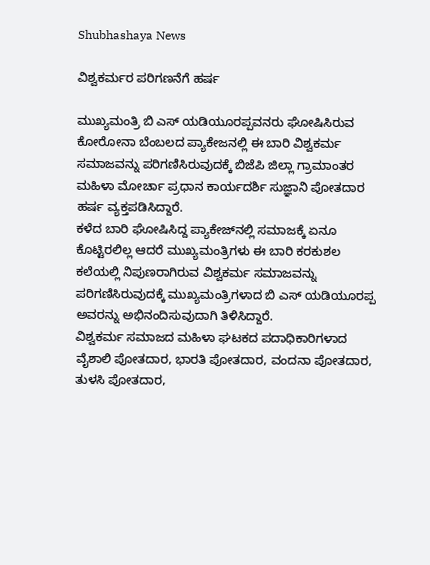Shubhashaya News

ವಿಶ್ವಕರ್ಮರ ಪರಿಗಣನೆಗೆ ಹರ್ಷ

ಮುಖ್ಯಮಂತ್ರಿ ಬಿ ಎಸ್ ಯಡಿಯೂರಪ್ಪವನರು ಘೋಷಿಸಿರುವ ಕೋರೋನಾ ಬೆಂಬಲದ ಪ್ಯಾಕೇಜನಲ್ಲಿ ಈ ಬಾರಿ ವಿಶ್ವಕರ್ಮ ಸಮಾಜವನ್ನು ಪರಿಗಣಿಸಿರುವುದಕ್ಕೆ ಬಿಜೆಪಿ ಜಿಲ್ಲಾ ಗ್ರಾಮಾಂತರ ಮಹಿಳಾ ಮೋರ್ಚಾ ಪ್ರಧಾನ ಕಾರ್ಯದರ್ಶಿ ಸುಜ್ಞಾನಿ ಪೋತದಾರ ಹರ್ಷ ವ್ಯಕ್ತಪಡಿಸಿದ್ದಾರೆ.
ಕಳೆದ ಬಾರಿ ಘೋಷಿಸಿದ್ದ ಪ್ಯಾಕೇಜ್‍ನಲ್ಲಿ ಸಮಾಜಕ್ಕೆ ಏನೂ ಕೊಟ್ಟಿರಲಿಲ್ಲ ಆದರೆ ಮುಖ್ಯಮಂತ್ರಿಗಳು ಈ ಬಾರಿ ಕರಕುಶಲ ಕಲೆಯಲ್ಲಿ ನಿಪುಣರಾಗಿರುವ ವಿಶ್ವಕರ್ಮ ಸಮಾಜವನ್ನು ಪರಿಗಣಿಸಿರುವುದಕ್ಕೆ ಮುಖ್ಯಮಂತ್ರಿಗಳಾದ ಬಿ ಎಸ್ ಯಡಿಯೂರಪ್ಪ ಅವರನ್ನು ಅಭಿನಂದಿಸುವುದಾಗಿ ತಿಳಿಸಿದ್ದಾರೆ.
ವಿಶ್ವಕರ್ಮ ಸಮಾಜದ ಮಹಿಳಾ ಘಟಕದ ಪದಾಧಿಕಾರಿಗಳಾದ ವೈಶಾಲಿ ಪೋತದಾರ, ಭಾರತಿ ಪೋತದಾರ, ವಂದನಾ ಪೋತದಾರ, ತುಳಸಿ ಪೋತದಾರ,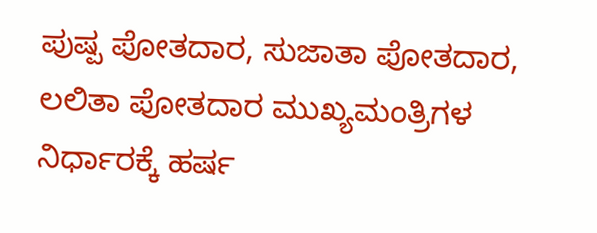ಪುಷ್ಪ ಪೋತದಾರ, ಸುಜಾತಾ ಪೋತದಾರ, ಲಲಿತಾ ಪೋತದಾರ ಮುಖ್ಯಮಂತ್ರಿಗಳ ನಿರ್ಧಾರಕ್ಕೆ ಹರ್ಷ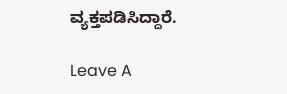ವ್ಯಕ್ತಪಡಿಸಿದ್ದಾರೆ.

Leave A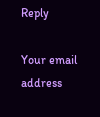Reply

Your email address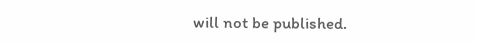will not be published.